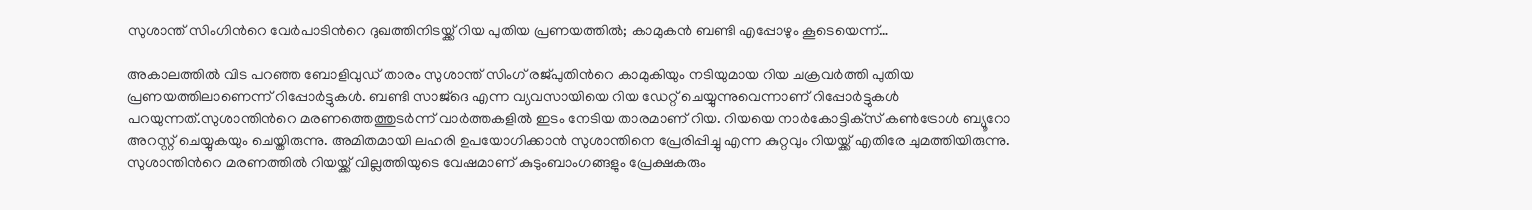സുശാന്ത് സിംഗിന്‍റെ വേർപാടിന്‍റെ ദുഖത്തിനിടയ്ക്ക് റിയ പുതിയ പ്രണയത്തിൽ; കാമുകൻ ബണ്ടി എപ്പോഴും കൂടെയെന്ന്…

അകാലത്തിൽ വിട പറഞ്ഞ ബോളിവുഡ് താരം സുശാന്ത് സിംഗ് രജ്‌പുതിന്‍റെ കാമുകിയും നടിയുമായ റിയ ചക്രവർത്തി പുതിയ പ്രണയത്തിലാണെന്ന് റിപ്പോർട്ടുകൾ. ബണ്ടി സാജ്‌ദെ എന്ന വ്യവസായിയെ റിയ ഡേറ്റ് ചെയ്യുന്നുവെന്നാണ് റിപ്പോർട്ടുകൾ പറയുന്നത്.സുശാന്തിന്‍റെ മരണത്തെത്തുടർന്ന് വാർത്തകളിൽ ഇടം നേടിയ താരമാണ് റിയ. റിയയെ നാർകോട്ടിക്‌സ് കൺട്രോൾ ബ്യൂറോ അറസ്റ്റ് ചെയ്യുകയും ചെയ്തിരുന്നു. അമിതമായി ലഹരി ഉപയോഗിക്കാൻ സുശാന്തിനെ പ്രേരിപ്പിച്ചു എന്ന കുറ്റവും റിയയ്ക്ക് എതിരേ ചുമത്തിയിരുന്നു. സുശാന്തിന്‍റെ മരണത്തിൽ റിയയ്ക്ക് വില്ലത്തിയുടെ വേഷമാണ് കുടുംബാംഗങ്ങളും പ്രേക്ഷകരും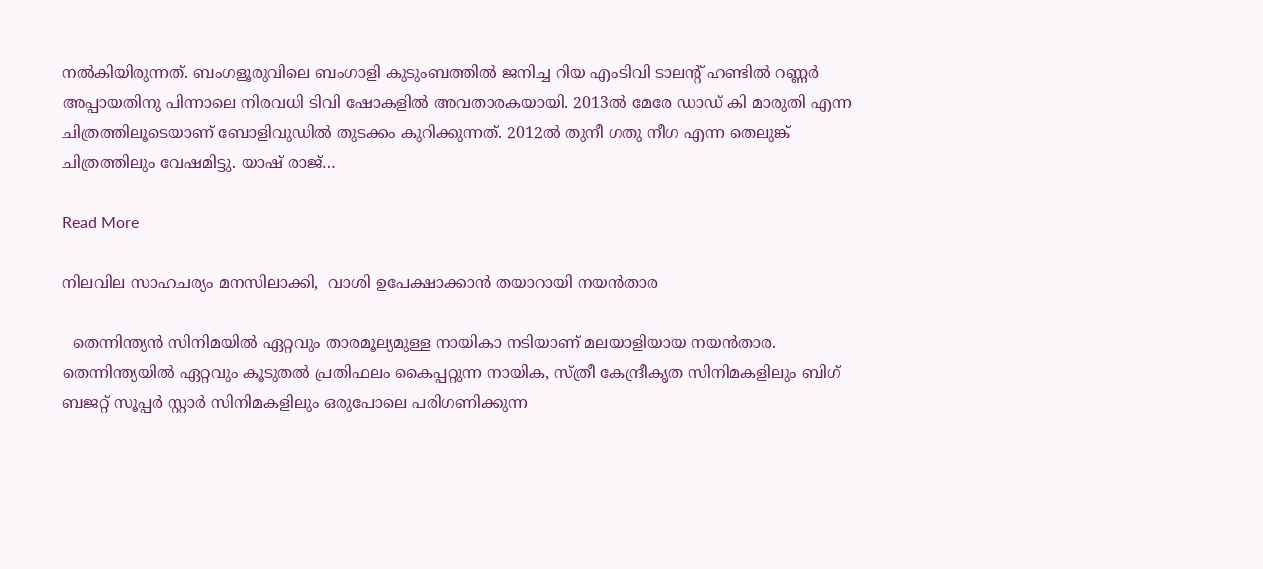നൽകിയിരുന്നത്. ബംഗളൂരുവിലെ ബംഗാളി കുടുംബത്തിൽ ജനിച്ച റിയ എംടിവി ടാലന്‍റ് ഹണ്ടിൽ റണ്ണർ അപ്പായതിനു പിന്നാലെ നിരവധി ടിവി ഷോകളിൽ അവതാരകയായി. 2013ൽ മേരേ ഡാഡ് കി മാരുതി എന്ന ചിത്രത്തിലൂടെയാണ് ബോളിവുഡിൽ തുടക്കം കുറിക്കുന്നത്. 2012ൽ തുനീ ഗതു നീഗ എന്ന തെലുങ്ക് ചിത്രത്തിലും വേഷമിട്ടു. യാഷ് രാജ്…

Read More

നിലവില സാഹചര്യം മനസിലാക്കി,  വാശി ഉപേക്ഷാക്കാൻ തയാറായി നയന്‍താര

  തെന്നിന്ത്യന്‍ സിനിമയിൽ ഏറ്റവും താരമൂല്യമുള്ള നായികാ നടിയാണ് മലയാളിയായ നയൻതാര. തെന്നിന്ത്യയില്‍ ഏറ്റവും കൂടുതല്‍ പ്രതിഫലം കൈപ്പറ്റുന്ന നായിക, സ്ത്രീ കേന്ദ്രീകൃത സിനിമകളിലും ബിഗ് ബജറ്റ് സൂപ്പര്‍ സ്റ്റാര്‍ സിനിമകളിലും ഒരുപോലെ പരിഗണിക്കുന്ന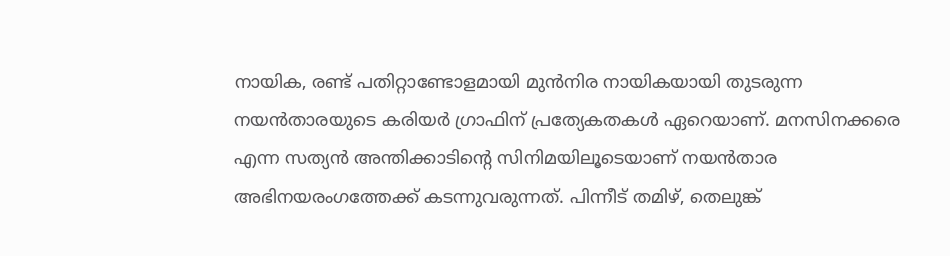നായിക, രണ്ട് പതിറ്റാണ്ടോളമായി മുന്‍നിര നായികയായി തുടരുന്ന നയന്‍താരയുടെ കരിയര്‍ ഗ്രാഫിന് പ്രത്യേകതകള്‍ ഏറെയാണ്. മനസിനക്കരെ എന്ന സത്യന്‍ അന്തിക്കാടിന്‍റെ സിനിമയിലൂടെയാണ് നയന്‍താര അഭിനയരംഗത്തേക്ക് കടന്നുവരുന്നത്. പിന്നീട് തമിഴ്, തെലുങ്ക്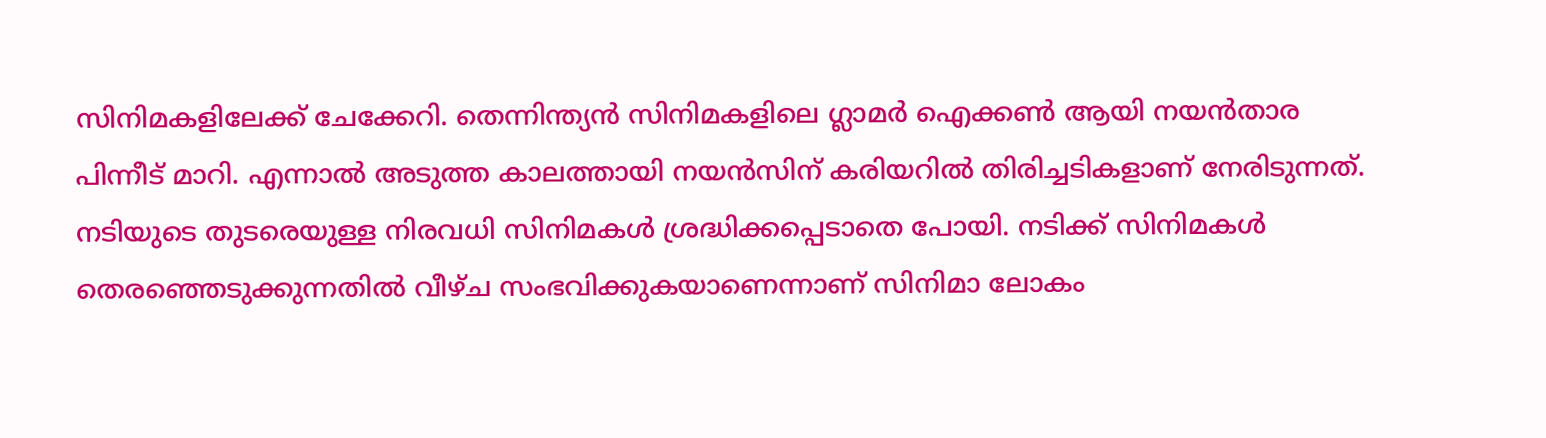സിനിമകളിലേക്ക് ചേക്കേറി. തെന്നിന്ത്യന്‍ സിനിമകളിലെ ഗ്ലാമര്‍ ഐക്കണ്‍ ആയി നയന്‍‌താര പിന്നീട് മാറി. എന്നാല്‍ അടുത്ത കാലത്തായി നയന്‍സിന് കരിയറില്‍ തിരിച്ചടികളാണ് നേരിടുന്നത്. നടിയുടെ തുടരെയുള്ള നിരവധി സിനിമകള്‍ ശ്രദ്ധിക്കപ്പെടാതെ പോയി. നടിക്ക് സിനിമകള്‍ തെരഞ്ഞെടുക്കുന്നതില്‍ വീഴ്ച സംഭവിക്കുകയാണെന്നാണ് സിനിമാ ലോകം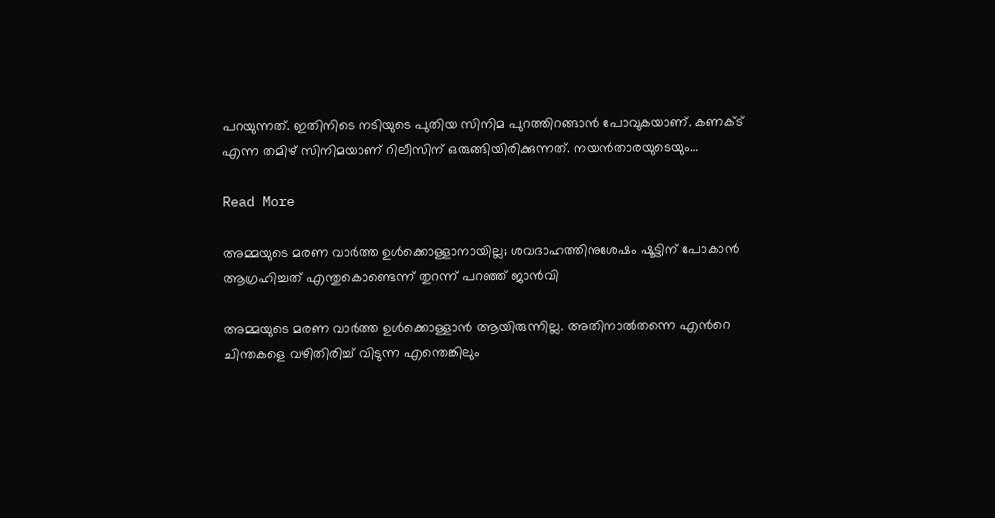പറയുന്നത്. ഇതിനിടെ നടിയുടെ പുതിയ സിനിമ പുറത്തിറങ്ങാന്‍ പോവുകയാണ്. കണക്‌ട് എന്ന തമിഴ് സിനിമയാണ് റിലീസിന് ഒരുങ്ങിയിരിക്കുന്നത്. നയന്‍താരയുടെയും…

Read More

അമ്മയുടെ മരണ വാർത്ത ഉൾക്കൊള്ളാനായില്ല; ശവദാഹത്തിനുശേഷം ഷൂട്ടിന് പോകാൻ ആഗ്രഹിച്ചത് എന്തുകൊണ്ടെന്ന് തുറന്ന് പറഞ്ഞ് ജാൻവി

അമ്മയുടെ മരണ വാർത്ത ഉൾക്കൊള്ളാൻ ആയിരുന്നില്ല. അതിനാൽതന്നെ എന്‍റെ ചിന്തകളെ വഴിതിരിച്ച് വിടുന്ന എന്തെങ്കിലും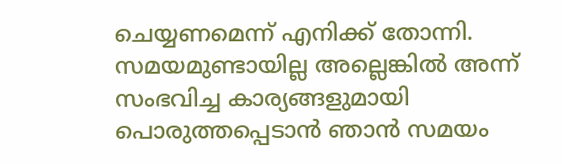ചെയ്യണമെന്ന് എനിക്ക് തോന്നി. സമയമുണ്ടായില്ല അല്ലെങ്കിൽ അന്ന് സംഭവിച്ച കാര്യങ്ങളുമായി പൊരുത്തപ്പെടാൻ ഞാൻ സമയം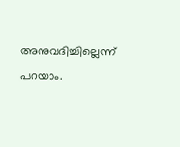അനുവദിച്ചില്ലെന്ന് പറയാം.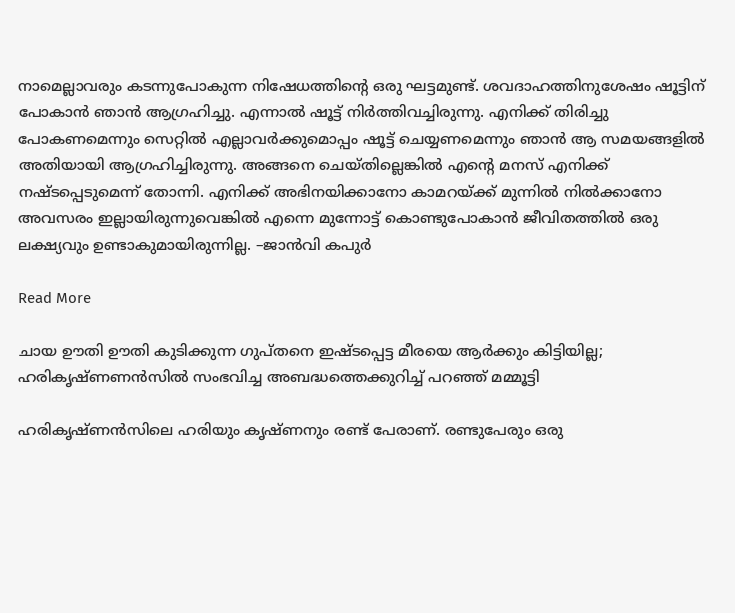നാമെല്ലാവരും കടന്നുപോകുന്ന നിഷേധത്തിന്‍റെ ഒരു ഘട്ടമുണ്ട്. ശവദാഹത്തിനുശേഷം ഷൂട്ടിന് പോകാൻ ഞാൻ ആഗ്രഹിച്ചു. എന്നാൽ ഷൂട്ട് നിർത്തിവച്ചിരുന്നു. എനിക്ക് തിരിച്ചു പോകണമെന്നും സെറ്റിൽ എല്ലാവർക്കുമൊപ്പം ഷൂട്ട് ചെയ്യണമെന്നും ഞാൻ ആ സമയങ്ങളിൽ അതിയായി ആഗ്രഹിച്ചിരുന്നു. അങ്ങനെ ചെയ്തില്ലെങ്കിൽ എന്‍റെ മനസ് എനിക്ക് നഷ്ടപ്പെടുമെന്ന് തോന്നി. എനിക്ക് അഭിനയിക്കാനോ കാമറയ്ക്ക് മുന്നിൽ നിൽക്കാനോ അവസരം ഇല്ലായിരുന്നുവെങ്കിൽ എന്നെ മുന്നോട്ട് കൊണ്ടുപോകാൻ ജീവിതത്തിൽ ഒരു ലക്ഷ്യവും ഉണ്ടാകുമായിരുന്നില്ല. –ജാൻവി കപുർ

Read More

ചായ ഊതി ഊതി കുടിക്കുന്ന ഗുപ്തനെ ഇഷ്ടപ്പെട്ട മീരയെ ആർക്കും കിട്ടിയില്ല; ഹരികൃഷ്ണണൻസിൽ സംഭവിച്ച അബദ്ധത്തെക്കുറിച്ച് പറഞ്ഞ് മമ്മൂട്ടി

ഹരികൃഷ്ണൻസിലെ ഹരിയും കൃഷ്ണനും രണ്ട് പേരാണ്. രണ്ടുപേരും ഒരു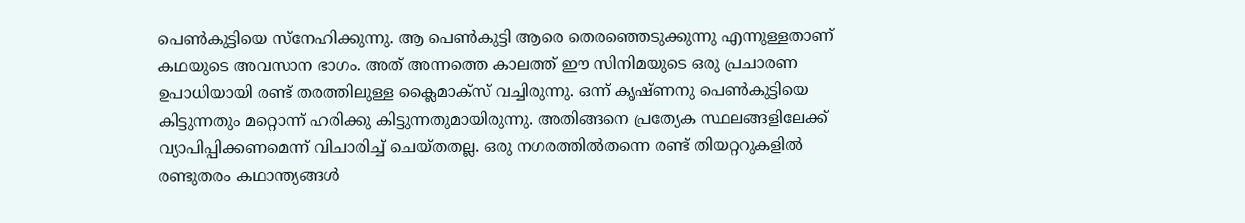പെണ്‍കുട്ടിയെ സ്നേഹിക്കുന്നു. ആ പെണ്‍കുട്ടി ആരെ തെരഞ്ഞെടുക്കുന്നു എന്നുള്ളതാണ് കഥയുടെ അവസാന ഭാഗം. അത് അന്നത്തെ കാലത്ത് ഈ സിനിമയുടെ ഒരു പ്രചാരണ ഉപാധിയായി രണ്ട് തരത്തിലുള്ള ക്ലൈമാക്സ് വച്ചിരുന്നു. ഒന്ന് കൃഷ്ണനു പെൺകുട്ടിയെ കിട്ടുന്നതും മറ്റൊന്ന് ഹരിക്കു കിട്ടുന്നതുമായിരുന്നു. അതിങ്ങനെ പ്രത്യേക സ്ഥലങ്ങളിലേക്ക് വ്യാപിപ്പിക്കണമെന്ന് വിചാരിച്ച് ചെയ്തതല്ല. ഒരു നഗരത്തില്‍തന്നെ രണ്ട് തിയറ്ററുകളില്‍ രണ്ടുതരം കഥാന്ത്യങ്ങള്‍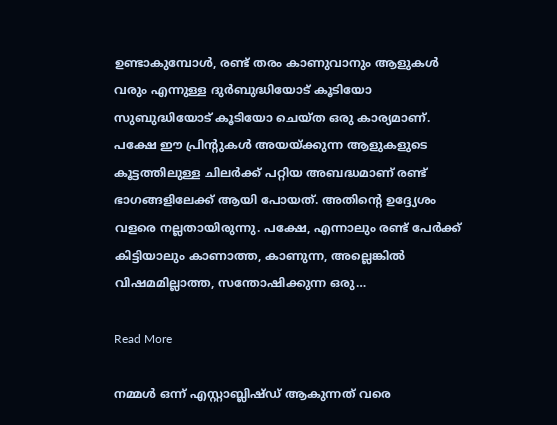ഉണ്ടാകുമ്പോള്‍, രണ്ട് തരം കാണുവാനും ആളുകള്‍ വരും എന്നുള്ള ദുര്‍ബുദ്ധിയോട് കൂടിയോ സുബുദ്ധിയോട് കൂടിയോ ചെയ്ത ഒരു കാര്യമാണ്. പക്ഷേ ഈ പ്രിന്‍റുകള്‍ അയയ്ക്കുന്ന ആളുകളുടെ കൂട്ടത്തിലുള്ള ചിലര്‍ക്ക് പറ്റിയ അബദ്ധമാണ് രണ്ട് ഭാഗങ്ങളിലേക്ക് ആയി പോയത്. അതിന്‍റെ ഉദ്ദ്യേശം വളരെ നല്ലതായിരുന്നു. പക്ഷേ, എന്നാലും രണ്ട് പേര്‍ക്ക് കിട്ടിയാലും കാണാത്ത, കാണുന്ന, അല്ലെങ്കില്‍ വിഷമമില്ലാത്ത, സന്തോഷിക്കുന്ന ഒരു…

Read More

നമ്മൾ ഒന്ന് എസ്റ്റാബ്ലിഷ്ഡ് ആകുന്നത് വരെ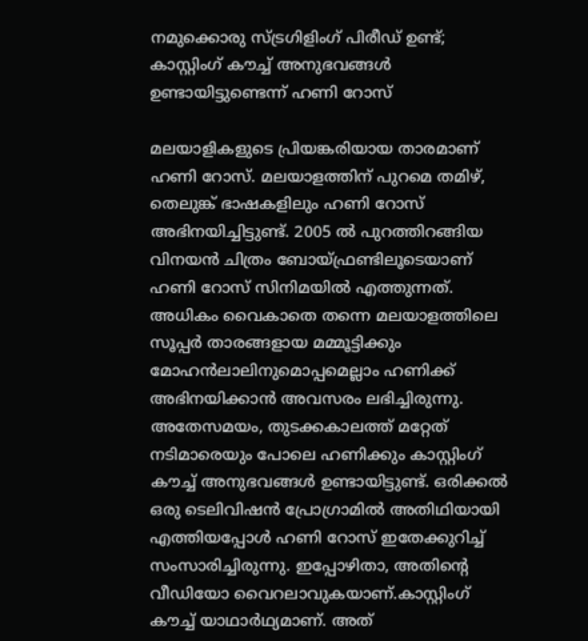നമുക്കൊരു സ്ട്രഗിളിംഗ് പിരീഡ് ഉണ്ട്; കാസ്റ്റിംഗ് കൗച്ച് അനുഭവങ്ങൾ ഉണ്ടായിട്ടുണ്ടെന്ന് ഹണി റോസ്

മലയാളികളുടെ പ്രിയങ്കരിയായ താരമാണ് ഹണി റോസ്. മലയാളത്തിന് പുറമെ തമിഴ്, തെലുങ്ക് ഭാഷകളിലും ഹണി റോസ് അഭിനയിച്ചിട്ടുണ്ട്. 2005 ൽ പുറത്തിറങ്ങിയ വിനയൻ ചിത്രം ബോയ്ഫ്രണ്ടിലൂടെയാണ് ഹണി റോസ് സിനിമയിൽ എത്തുന്നത്. അധികം വൈകാതെ തന്നെ മലയാളത്തിലെ സൂപ്പർ താരങ്ങളായ മമ്മൂട്ടിക്കും മോഹൻലാലിനുമൊപ്പമെല്ലാം ഹണിക്ക് അഭിനയിക്കാൻ അവസരം ലഭിച്ചിരുന്നു. അതേസമയം, തുടക്കകാലത്ത് മറ്റേത് നടിമാരെയും പോലെ ഹണിക്കും കാസ്റ്റിംഗ് കൗച്ച് അനുഭവങ്ങൾ ഉണ്ടായിട്ടുണ്ട്. ഒരിക്കൽ ഒരു ടെലിവിഷൻ പ്രോഗ്രാമിൽ അതിഥിയായി എത്തിയപ്പോൾ ഹണി റോസ് ഇതേക്കുറിച്ച് സംസാരിച്ചിരുന്നു. ഇപ്പോഴിതാ, അതിന്‍റെ വീഡിയോ വൈറലാവുകയാണ്.കാസ്റ്റിംഗ് കൗച്ച് യാഥാർഥ്യമാണ്. അത്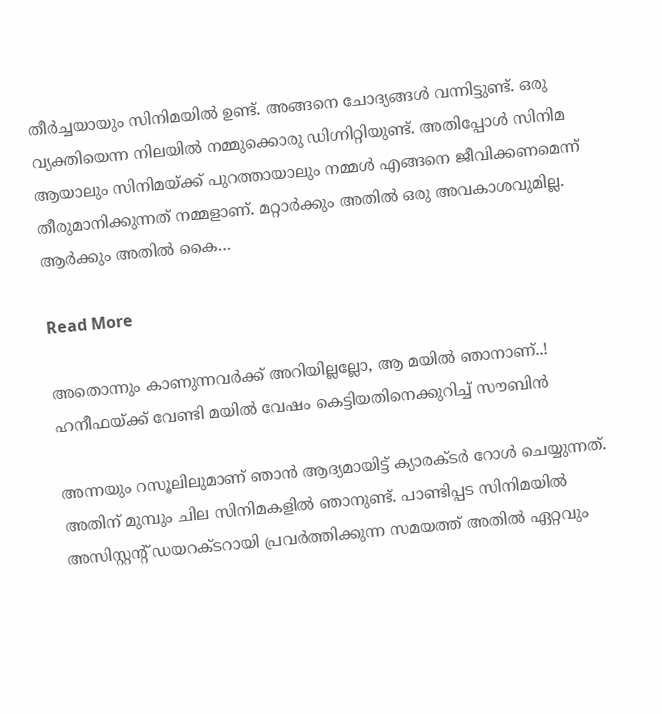തീർച്ചയായും സിനിമയിൽ ഉണ്ട്. അങ്ങനെ ചോദ്യങ്ങൾ വന്നിട്ടുണ്ട്. ഒരു വ്യക്തിയെന്ന നിലയിൽ നമ്മുക്കൊരു ഡിഗ്നിറ്റിയുണ്ട്. അതിപ്പോൾ സിനിമ ആയാലും സിനിമയ്ക്ക് പുറത്തായാലും നമ്മൾ എങ്ങനെ ജീവിക്കണമെന്ന് തീരുമാനിക്കുന്നത് നമ്മളാണ്. മറ്റാർക്കും അതിൽ ഒരു അവകാശവുമില്ല. ആർക്കും അതിൽ കൈ…

Read More

അതൊന്നും കാണുന്നവർക്ക് അറിയില്ലല്ലോ, ആ മയിൽ ഞാനാണ്..! ഹനീഫയ്ക്ക് വേണ്ടി മയിൽ വേഷം കെട്ടിയതിനെക്കുറിച്ച് സൗബിൻ

അന്നയും റസൂലിലുമാണ് ഞാന്‍ ആദ്യമായിട്ട് ക്യാരക്ടര്‍ റോള്‍ ചെയ്യുന്നത്. അതിന് മുമ്പും ചില സിനിമകളില്‍ ഞാനുണ്ട്. പാണ്ടിപ്പട സിനിമയിൽ അസിസ്റ്റന്‍റ് ഡയറക്ടറായി പ്രവർത്തിക്കുന്ന സമയത്ത് അതില്‍ ഏറ്റവും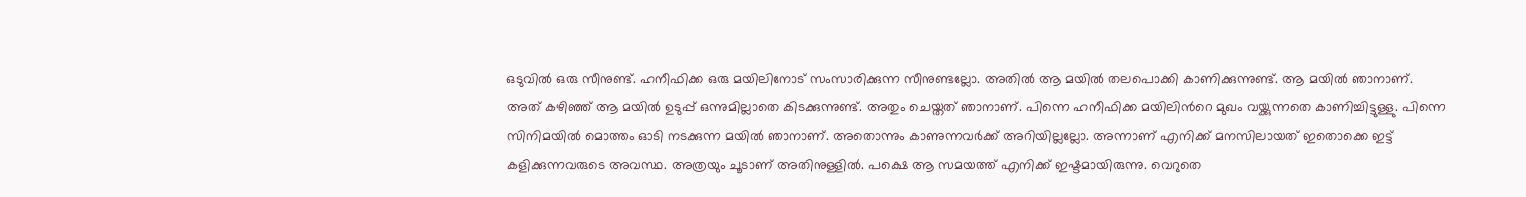ഒടുവില്‍ ഒരു സീനുണ്ട്. ഹനീഫിക്ക ഒരു മയിലിനോട് സംസാരിക്കുന്ന സീനുണ്ടല്ലോ. അതിൽ ആ മയിൽ തലപൊക്കി കാണിക്കുന്നുണ്ട്. ആ മയിൽ ഞാനാണ്. അത് കഴിഞ്ഞ് ആ മയിൽ ഉടുപ്പ് ഒന്നുമില്ലാതെ കിടക്കുന്നുണ്ട്. അതും ചെയ്തത് ഞാനാണ്. പിന്നെ ഹനീഫിക്ക മയിലിന്‍റെ മുഖം വയ്ക്കുന്നതെ കാണിച്ചിട്ടുള്ളു. പിന്നെ സിനിമയിൽ മൊത്തം ഓടി നടക്കുന്ന മയിൽ ഞാനാണ്. അതൊന്നും കാണുന്നവർക്ക് അറിയില്ലല്ലോ. അന്നാണ് എനിക്ക് മനസിലായത് ഇതൊക്കെ ഇട്ട് കളിക്കുന്നവരുടെ അവസ്ഥ. അത്രയും ചൂടാണ് അതിനുള്ളിൽ. പക്ഷെ ആ സമയത്ത് എനിക്ക് ഇഷ്ടമായിരുന്നു. വെറുതെ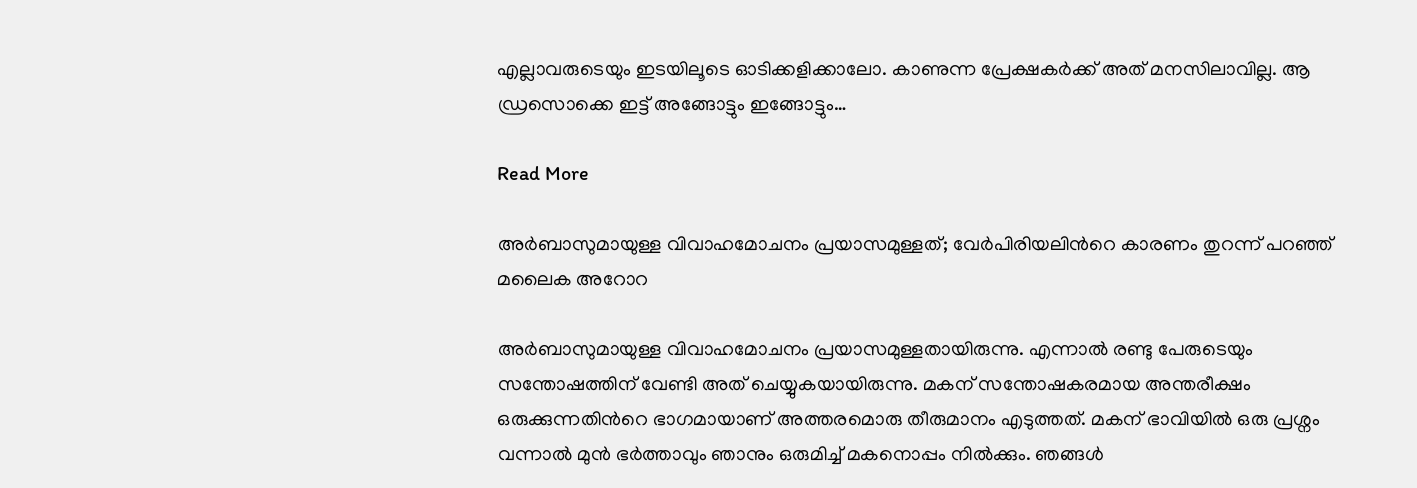എല്ലാവരുടെയും ഇടയിലൂടെ ഓടിക്കളിക്കാലോ. കാണുന്ന പ്രേക്ഷകർക്ക് അത് മനസിലാവില്ല. ആ ഡ്രസൊക്കെ ഇട്ട് അങ്ങോട്ടും ഇങ്ങോട്ടും…

Read More

അർബാസുമായുള്ള വിവാഹമോചനം പ്രയാസമുള്ളത്; വേർപിരിയലിന്‍റെ കാരണം തുറന്ന് പറഞ്ഞ് മലൈക അറോറ

അർബാസുമായുള്ള വിവാഹമോചനം പ്രയാസമുള്ളതായിരുന്നു. എന്നാൽ രണ്ടു പേരുടെയും സന്തോഷത്തിന് വേണ്ടി അത് ചെയ്യുകയായിരുന്നു. മകന് സന്തോഷകരമായ അന്തരീക്ഷം ഒരുക്കുന്നതിന്‍റെ ഭാഗമായാണ് അത്തരമൊരു തീരുമാനം എടുത്തത്. മകന് ഭാവിയിൽ ഒരു പ്രശ്നം വന്നാൽ മുൻ ഭർത്താവും ഞാനും ഒരുമിച്ച് മകനൊപ്പം നിൽക്കും. ഞങ്ങൾ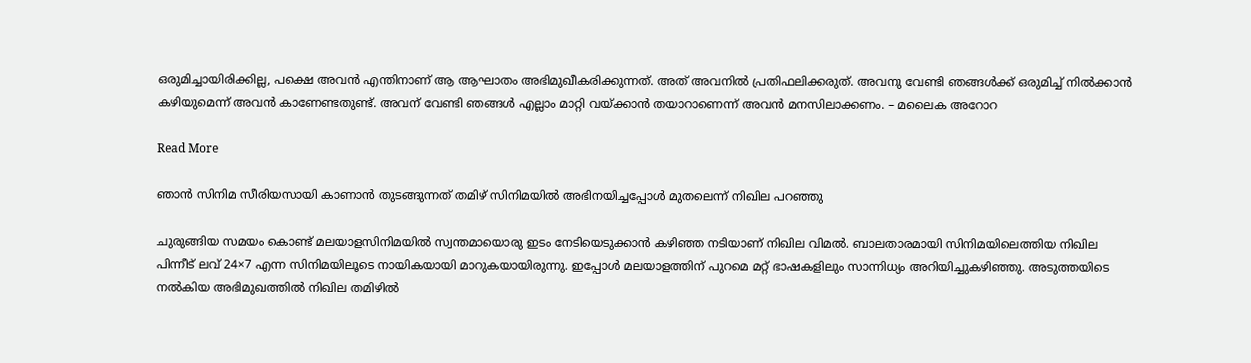ഒരുമിച്ചായിരിക്കില്ല, പക്ഷെ അവൻ എന്തിനാണ് ആ ആഘാതം അഭിമുഖീകരിക്കുന്നത്. അത് അവനിൽ പ്രതിഫലിക്കരുത്. അവനു വേണ്ടി ഞങ്ങൾക്ക് ഒരുമിച്ച് നിൽക്കാൻ കഴിയുമെന്ന് അവൻ കാണേണ്ടതുണ്ട്. അവന് വേണ്ടി ഞങ്ങൾ എല്ലാം മാറ്റി വയ്ക്കാൻ തയാറാണെന്ന് അവൻ മനസിലാക്കണം. – മലൈക അറോറ

Read More

ഞാന്‍ സിനിമ സീരിയസായി കാണാന്‍ തുടങ്ങുന്നത് തമിഴ് സിനിമയിൽ അഭിനയിച്ചപ്പോൾ മുതലെന്ന് നിഖില പറഞ്ഞു

ചുരുങ്ങിയ സമയം കൊണ്ട് മലയാളസിനിമയില്‍ സ്വന്തമായൊരു ഇടം നേടിയെടുക്കാന്‍ കഴിഞ്ഞ നടിയാണ് നിഖില വിമൽ. ബാലതാരമായി സിനിമയിലെത്തിയ നിഖില പിന്നീട് ലവ് 24×7 എന്ന സിനിമയിലൂടെ നായികയായി മാറുകയായിരുന്നു. ഇപ്പോള്‍ മലയാളത്തിന് പുറമെ മറ്റ് ഭാഷകളിലും സാന്നിധ്യം അറിയിച്ചുകഴിഞ്ഞു. അടുത്തയിടെ നൽകിയ അഭിമുഖത്തിൽ നിഖില തമിഴിൽ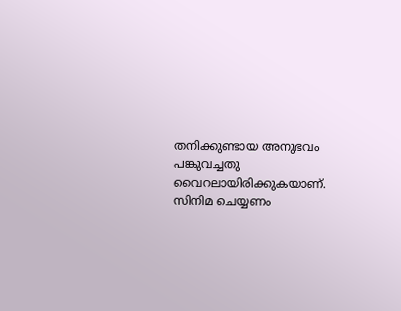തനിക്കുണ്ടായ അനുഭവം പങ്കുവച്ചതു വൈറലായിരിക്കുകയാണ്. സിനിമ ചെയ്യണം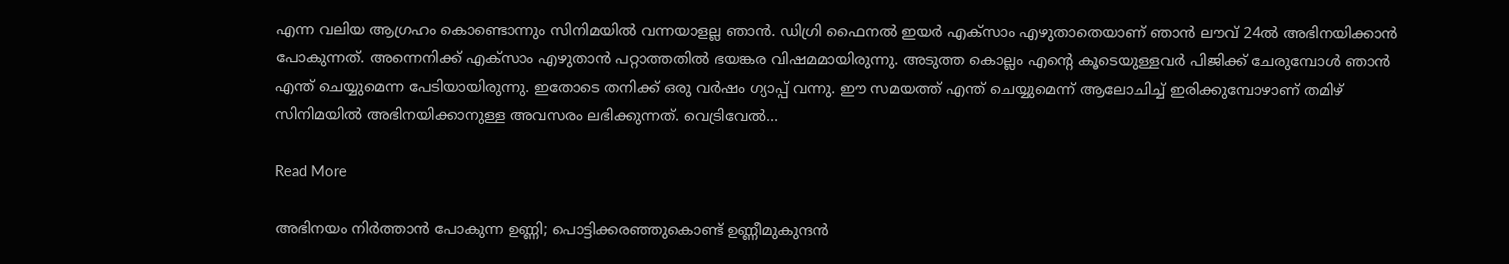എന്ന വലിയ ആഗ്രഹം കൊണ്ടൊന്നും സിനിമയില്‍ വന്നയാളല്ല ഞാന്‍. ഡിഗ്രി ഫൈനല്‍ ഇയര്‍ എക്സാം എഴുതാതെയാണ് ഞാന്‍ ലൗവ് 24ല്‍ അഭിനയിക്കാന്‍ പോകുന്നത്. അന്നെനിക്ക് എക്സാം എഴുതാന്‍ പറ്റാത്തതില്‍ ഭയങ്കര വിഷമമായിരുന്നു. അടുത്ത കൊല്ലം എന്‍റെ കൂടെയുള്ളവര്‍ പിജിക്ക് ചേരുമ്പോള്‍ ഞാന്‍ എന്ത് ചെയ്യുമെന്ന പേടിയായിരുന്നു. ഇതോടെ തനിക്ക് ഒരു വര്‍ഷം ഗ്യാപ്പ് വന്നു. ഈ സമയത്ത് എന്ത് ചെയ്യുമെന്ന് ആലോചിച്ച് ഇരിക്കുമ്പോഴാണ് തമിഴ് സിനിമയില്‍ അഭിനയിക്കാനുള്ള അവസരം ലഭിക്കുന്നത്. വെട്രിവേല്‍…

Read More

അഭിനയം നിർത്താൻ പോകുന്ന ഉണ്ണി; പൊട്ടിക്കരഞ്ഞുകൊണ്ട് ഉണ്ണീമുകുന്ദൻ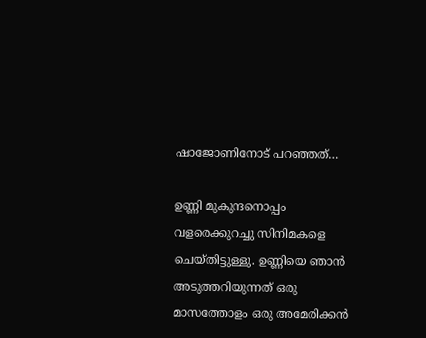ഷാജോണിനോട് പറഞ്ഞത്…

ഉണ്ണി മുകുന്ദനൊപ്പം വളരെക്കുറച്ചു സിനിമകളെ ചെയ്തിട്ടുള്ളു. ഉണ്ണിയെ ഞാൻ അടുത്തറിയുന്നത് ഒരു മാസത്തോളം ഒരു അമേരിക്കൻ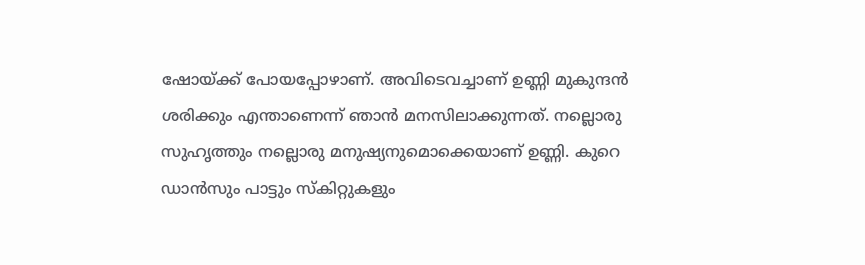ഷോയ്ക്ക് പോയപ്പോഴാണ്. അവിടെവച്ചാണ് ഉണ്ണി മുകുന്ദൻ ശരിക്കും എന്താണെന്ന് ഞാൻ മനസിലാക്കുന്നത്. നല്ലൊരു സുഹൃത്തും നല്ലൊരു മനുഷ്യനുമൊക്കെയാണ് ഉണ്ണി. കുറെ ഡാൻസും പാട്ടും സ്‌കിറ്റുകളും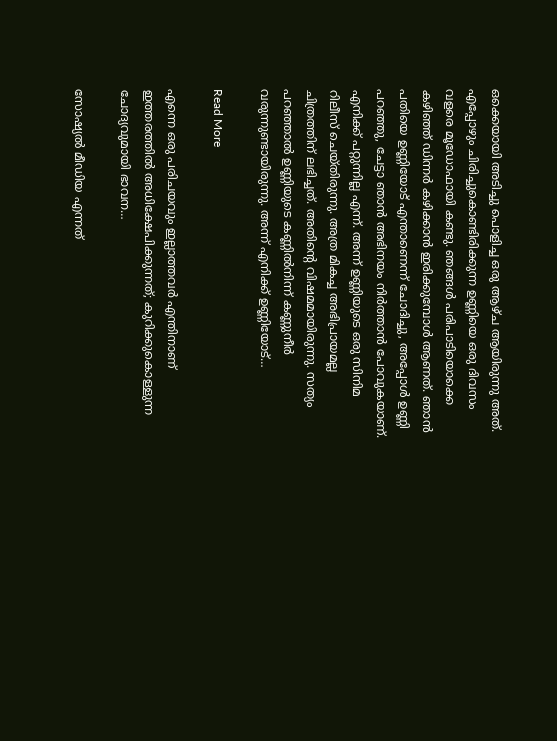ഒക്കെയായി അടിച്ചു പൊളിച്ച ഒരു ആഴ്ച ആയിരുന്നു അത്. എപ്പോഴും ചിരിച്ചുകൊണ്ടിരിക്കുന്ന ഉണ്ണിയെ ഒരു ദിവസം വളരെ മൂഡോഫായി കണ്ടു. ഞങ്ങൾ പരിപാടിയൊക്കെ കഴിഞ്ഞ് ഡിന്നർ കഴിക്കാൻ ഇരിക്കുമ്പോൾ ആണത്. ഞാൻ പതിയെ ഉണ്ണിയോട് എന്താണെന്ന് ചോദിച്ചു, അപ്പോൾ ഉണ്ണി പറഞ്ഞു, ചേട്ടാ ഞാൻ അഭിനയം നിർത്താൻ പോവുകയാണ്. എനിക്ക് പറ്റുന്നില്ല എന്ന്. അന്ന് ഉണ്ണിയുടെ ഒരു സിനിമ റിലീസ് ചെയ്തിരുന്നു. അത്ര മികച്ച അഭിപ്രായമല്ല ചിത്രത്തിന് ലഭിച്ചത്. അതിന്‍റെ വിഷമമായിരുന്നു. സത്യം പറഞ്ഞാൽ ഉണ്ണിയുടെ കണ്ണിൽനിന്ന് കണ്ണുനീർ വരുന്നുണ്ടായിരുന്നു. അന്ന് എനിക്ക് ഉണ്ണിയോട്…

Read More

എന്നെ ഒരു പരിചയവും ഇല്ലാത്തവർ എന്തിനാണ് ഇത്തരത്തിൽ അധിക്ഷേപിക്കുന്നത്; കുറിക്കുകൊള്ളുന്ന ചോദ്യവുമായി ഭാവന…

സോഷ്യൽ മീഡിയ എന്നത്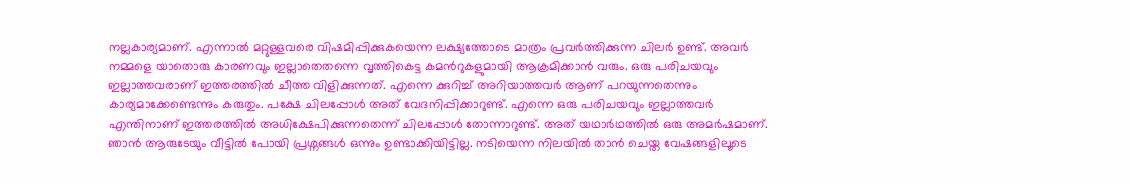നല്ലകാര്യമാണ്. എന്നാൽ മറ്റുള്ളവരെ വിഷമിപ്പിക്കുകയെന്ന ലക്ഷ്യത്തോടെ മാത്രം പ്രവർത്തിക്കുന്ന ചിലർ ഉണ്ട്. അവർ നമ്മളെ യാതൊരു കാരണവും ഇല്ലാതെതന്നെ വൃത്തികെട്ട കമന്‍റുകളുമായി ആക്രമിക്കാൻ വരും. ഒരു പരിചയവും ഇല്ലാത്തവരാണ് ഇത്തരത്തിൽ ചീത്ത വിളിക്കുന്നത്. എന്നെ ക്കുറിച്ച് അറിയാത്തവർ ആണ് പറയുന്നതെന്നും കാര്യമാക്കേണ്ടെന്നും കരുതും. പക്ഷേ ചിലപ്പോൾ അത് വേദനിപ്പിക്കാറുണ്ട്. എന്നെ ഒരു പരിചയവും ഇല്ലാത്തവർ എന്തിനാണ് ഇത്തരത്തിൽ അധിക്ഷേപിക്കുന്നതെന്ന് ചിലപ്പോൾ തോന്നാറുണ്ട്. അത് യഥാർഥത്തിൽ ഒരു അമർഷമാണ്. ഞാൻ ആരുടേയും വീട്ടിൽ പോയി പ്രശ്നങ്ങൾ ഒന്നും ഉണ്ടാക്കിയിട്ടില്ല. നടിയെന്ന നിലയിൽ താൻ ചെയ്ത വേഷങ്ങളിലൂടെ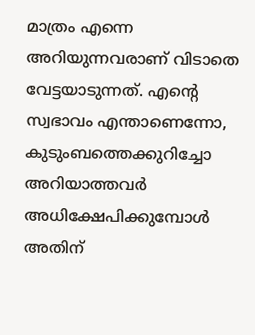മാത്രം എന്നെ അറിയുന്നവരാണ് വിടാതെ വേട്ടയാടുന്നത്. എന്‍റെ സ്വഭാവം എന്താണെന്നോ, കുടുംബത്തെക്കുറിച്ചോ അറിയാത്തവർ അധിക്ഷേപിക്കുമ്പോൾ അതിന്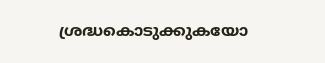ശ്രദ്ധകൊടുക്കുകയോ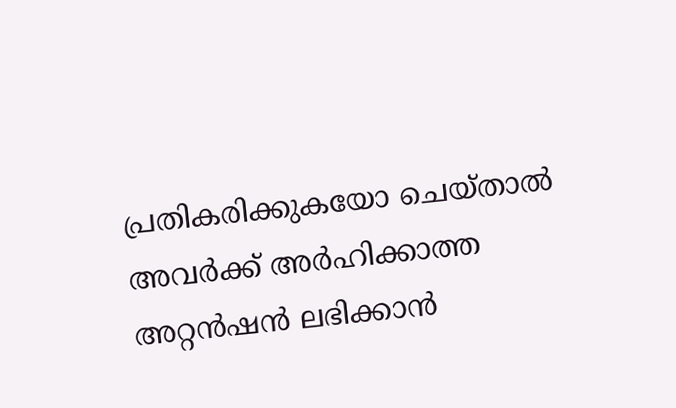പ്രതികരിക്കുകയോ ചെയ്താൽ അവർക്ക് അർഹിക്കാത്ത അറ്റൻഷൻ ലഭിക്കാൻ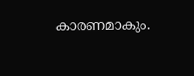കാരണമാകും.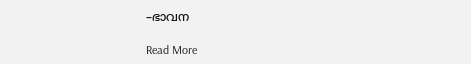–ഭാവന

Read More